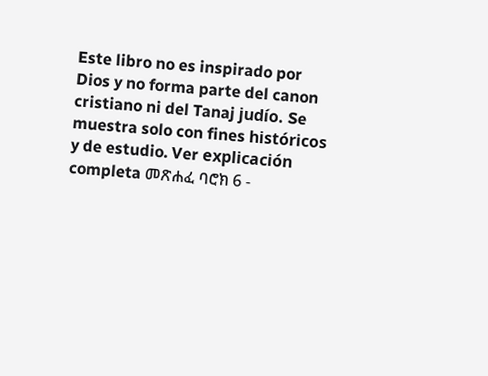Este libro no es inspirado por Dios y no forma parte del canon cristiano ni del Tanaj judío. Se muestra solo con fines históricos y de estudio. Ver explicación completa መጽሐፈ ባሮክ 6 -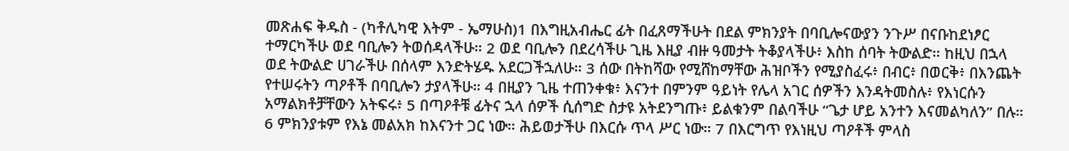መጽሐፍ ቅዱስ - (ካቶሊካዊ እትም - ኤማሁስ)1 በእግዚአብሔር ፊት በፈጸማችሁት በደል ምክንያት በባቢሎናውያን ንጉሥ በናቡከደነፆር ተማርካችሁ ወደ ባቢሎን ትወሰዳላችሁ። 2 ወደ ባቢሎን በደረሳችሁ ጊዜ እዚያ ብዙ ዓመታት ትቆያላችሁ፥ እስከ ሰባት ትውልድ። ከዚህ በኋላ ወደ ትውልድ ሀገራችሁ በሰላም እንድትሄዱ አደርጋችኋለሁ። 3 ሰው በትከሻው የሚሸከማቸው ሕዝቦችን የሚያስፈሩ፥ በብር፥ በወርቅ፥ በእንጨት የተሠሩትን ጣዖቶች በባቢሎን ታያላችሁ። 4 በዚያን ጊዜ ተጠንቀቁ፥ እናንተ በምንም ዓይነት የሌላ አገር ሰዎችን እንዳትመስሉ፥ የእነርሱን አማልክቶቻቸውን አትፍሩ፥ 5 በጣዖቶቹ ፊትና ኋላ ሰዎች ሲሰግድ ስታዩ አትደንግጡ፥ ይልቁንም በልባችሁ “ጌታ ሆይ አንተን እናመልካለን” በሉ። 6 ምክንያቱም የእኔ መልአክ ከእናንተ ጋር ነው። ሕይወታችሁ በእርሱ ጥላ ሥር ነው። 7 በእርግጥ የእነዚህ ጣዖቶች ምላስ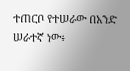ተጠርቦ የተሠራው በአንድ ሠራተኛ ነው፥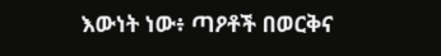እውነት ነው፥ ጣዖቶች በወርቅና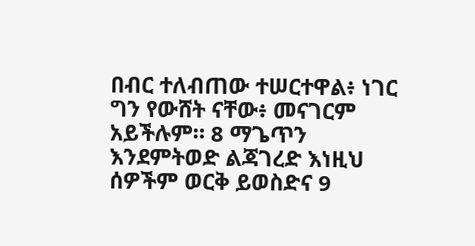በብር ተለብጠው ተሠርተዋል፥ ነገር ግን የውሸት ናቸው፥ መናገርም አይችሉም። 8 ማጌጥን እንደምትወድ ልጃገረድ እነዚህ ሰዎችም ወርቅ ይወስድና 9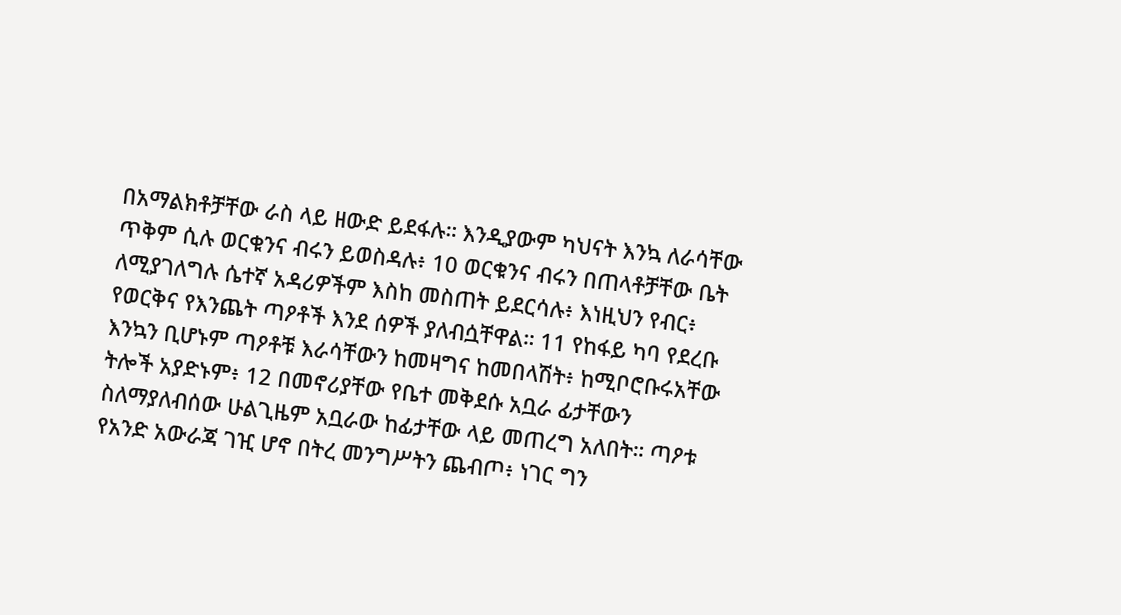በአማልክቶቻቸው ራስ ላይ ዘውድ ይደፋሉ። እንዲያውም ካህናት እንኳ ለራሳቸው ጥቅም ሲሉ ወርቁንና ብሩን ይወስዳሉ፥ 10 ወርቁንና ብሩን በጠላቶቻቸው ቤት ለሚያገለግሉ ሴተኛ አዳሪዎችም እስከ መስጠት ይደርሳሉ፥ እነዚህን የብር፥ የወርቅና የእንጨት ጣዖቶች እንደ ሰዎች ያለብሷቸዋል። 11 የከፋይ ካባ የደረቡ እንኳን ቢሆኑም ጣዖቶቹ እራሳቸውን ከመዛግና ከመበላሽት፥ ከሚቦሮቡሩአቸው ትሎች አያድኑም፥ 12 በመኖሪያቸው የቤተ መቅደሱ አቧራ ፊታቸውን ስለማያለብሰው ሁልጊዜም አቧራው ከፊታቸው ላይ መጠረግ አለበት። ጣዖቱ የአንድ አውራጃ ገዢ ሆኖ በትረ መንግሥትን ጨብጦ፥ ነገር ግን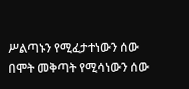ሥልጣኑን የሚፈታተነውን ሰው በሞት መቅጣት የሚሳነውን ሰው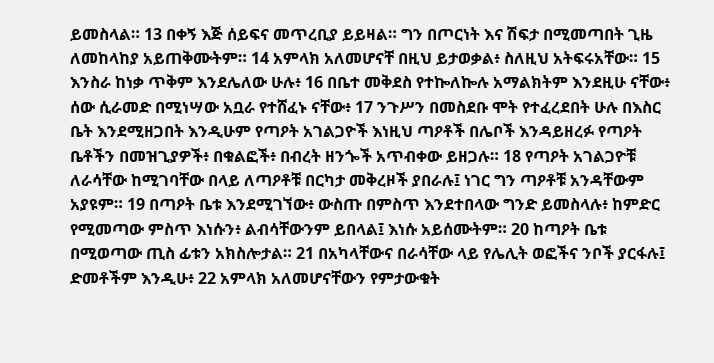ይመስላል። 13 በቀኝ እጅ ሰይፍና መጥረቢያ ይይዛል። ግን በጦርነት እና ሽፍታ በሚመጣበት ጊዜ ለመከላከያ አይጠቅሙትም። 14 አምላክ አለመሆናቸ በዚህ ይታወቃል፥ ስለዚህ አትፍሩአቸው። 15 እንስራ ከነቃ ጥቅም እንደሌለው ሁሉ፥ 16 በቤተ መቅደስ የተኰለኰሉ አማልክትም እንደዚሁ ናቸው፥ ሰው ሲራመድ በሚነሣው አቧራ የተሸፈኑ ናቸው፥ 17 ንጉሥን በመስደቡ ሞት የተፈረደበት ሁሉ በእስር ቤት እንደሚዘጋበት እንዲሁም የጣዖት አገልጋዮች እነዚህ ጣዖቶች በሌቦች እንዳይዘረፉ የጣዖት ቤቶችን በመዝጊያዎች፥ በቁልፎች፥ በብረት ዘንጐች አጥብቀው ይዘጋሉ። 18 የጣዖት አገልጋዮቹ ለራሳቸው ከሚገባቸው በላይ ለጣዖቶቹ በርካታ መቅረዞች ያበራሉ፤ ነገር ግን ጣዖቶቹ አንዳቸውም አያዩም። 19 በጣዖት ቤቱ እንደሚገኘው፥ ውስጡ በምስጥ እንደተበላው ግንድ ይመስላሉ፥ ከምድር የሚመጣው ምስጥ እነሱን፥ ልብሳቸውንም ይበላል፤ እነሱ አይሰሙትም። 20 ከጣዖት ቤቱ በሚወጣው ጢስ ፊቱን አክስሎታል። 21 በአካላቸውና በራሳቸው ላይ የሌሊት ወፎችና ንቦች ያርፋሉ፤ ድመቶችም እንዲሁ፥ 22 አምላክ አለመሆናቸውን የምታውቁት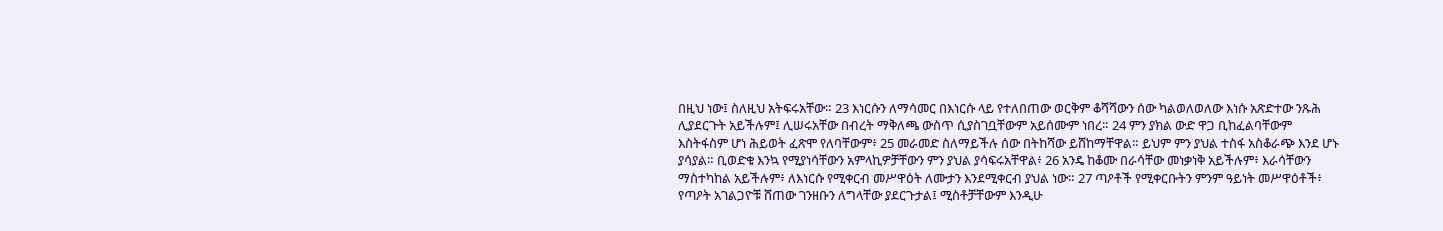በዚህ ነው፤ ስለዚህ አትፍሩአቸው። 23 እነርሱን ለማሳመር በእነርሱ ላይ የተለበጠው ወርቅም ቆሻሻውን ሰው ካልወለወለው እነሱ አጽድተው ንጹሕ ሊያደርጉት አይችሉም፤ ሊሠሩአቸው በብረት ማቅለጫ ውስጥ ሲያስገቧቸውም አይሰሙም ነበረ። 24 ምን ያክል ውድ ዋጋ ቢከፈልባቸውም እስትፋስም ሆነ ሕይወት ፈጽሞ የለባቸውም፥ 25 መራመድ ስለማይችሉ ሰው በትከሻው ይሸከማቸዋል። ይህም ምን ያህል ተስፋ አስቆራጭ እንደ ሆኑ ያሳያል። ቢወድቁ እንኳ የሚያነሳቸውን አምላኪዎቻቸውን ምን ያህል ያሳፍሩአቸዋል፥ 26 አንዴ ከቆሙ በራሳቸው መነቃነቅ አይችሉም፥ እራሳቸውን ማስተካከል አይችሉም፥ ለእነርሱ የሚቀርብ መሥዋዕት ለሙታን እንደሚቀርብ ያህል ነው። 27 ጣዖቶች የሚቀርቡትን ምንም ዓይነት መሥዋዕቶች፥ የጣዖት አገልጋዮቹ ሸጠው ገንዘቡን ለግላቸው ያደርጉታል፤ ሚስቶቻቸውም እንዲሁ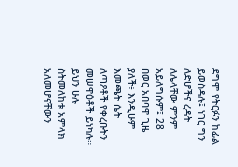ደግሞ የትርፉን ከፊል ይወስዳሉ፤ ነገር ግን ለድሆችና ረዳት ለሌላቸው ምንም አይለግሱም፤ 28 በወር አበባዋ ጊዜ ያለች፥ እንዲሁም እመጫት ሴት ለጣዖቶች የቀረቡትን መሠዋዕቶች ይነካሉ። ይህን ሁሉ ስትመለከቱ አምላክ አለመሆናቸውን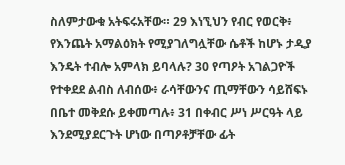ስለምታውቁ አትፍሩአቸው። 29 እነኚህን የብር የወርቅ፥ የእንጨት አማልዕክት የሚያገለግሏቸው ሴቶች ከሆኑ ታዲያ እንዴት ተብሎ አምላክ ይባላሉ? 30 የጣዖት አገልጋዮች የተቀደደ ልብስ ለብሰው፥ ራሳቸውንና ጢማቸውን ሳይሸፍኑ በቤተ መቅደሱ ይቀመጣሉ፥ 31 በቀብር ሥነ ሥርዓት ላይ እንደሚያደርጉት ሆነው በጣዖቶቻቸው ፊት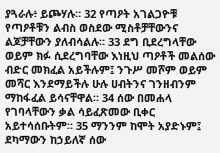ያጓራሉ፥ ይጮሃሉ። 32 የጣዖት አገልጋዮቹ የጣዖቶቹን ልብስ ወስደው ሚስቶቻቸውንና ልጆቻቸውን ያለብሳልሉ። 33 ደግ ቢደረግላቸው ወይም ክፉ ሲደረግባቸው እነዚህ ጣዖቶች መልሰው ብድር መክፈል አይችሉም፤ ንጉሥ መሾም ወይም መሻር እንደማይችሉ ሁሉ ሀብትንና ገንዘብንም ማከፋፈል ይሳናቸዋል። 34 ሰው በመሐላ የገባላቸውን ቃል ሳይፈጽመው ቢቀር አይተሳሰቡትም። 35 ማንንም ከሞት አያድኑም፤ ደካማውን ከኃይለኛ ሰው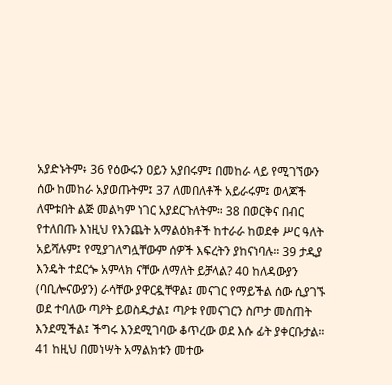አያድኑትም፥ 36 የዕውሩን ዐይን አያበሩም፤ በመከራ ላይ የሚገኘውን ሰው ከመከራ አያወጡትም፤ 37 ለመበለቶች አይራሩም፤ ወላጆች ለሞቱበት ልጅ መልካም ነገር አያደርጉለትም። 38 በወርቅና በብር የተለበጡ እነዚህ የእንጨት አማልዕክቶች ከተራራ ከወደቀ ሥር ዓለት አይሻሉም፤ የሚያገለግሏቸውም ሰዎች እፍረትን ያከናነባሉ። 39 ታዲያ እንዴት ተደርጐ አምላክ ናቸው ለማለት ይቻላል? 40 ከለዳውያን (ባቢሎናውያን) ራሳቸው ያዋርዷቸዋል፤ መናገር የማይችል ሰው ሲያገኙ ወደ ተባለው ጣዖት ይወስዱታል፤ ጣዖቱ የመናገርን ስጦታ መስጠት እንደሚችል፤ ችግሩ እንደሚገባው ቆጥረው ወደ እሱ ፊት ያቀርቡታል። 41 ከዚህ በመነሣት አማልክቱን መተው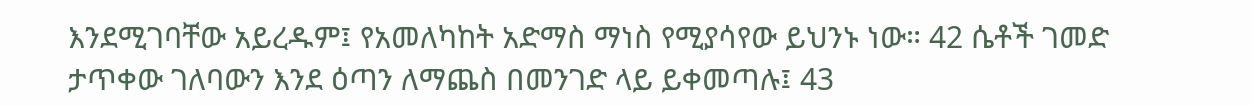እንደሚገባቸው አይረዱም፤ የአመለካከት አድማስ ማነስ የሚያሳየው ይህንኑ ነው። 42 ሴቶች ገመድ ታጥቀው ገለባውን እንደ ዕጣን ለማጨስ በመንገድ ላይ ይቀመጣሉ፤ 43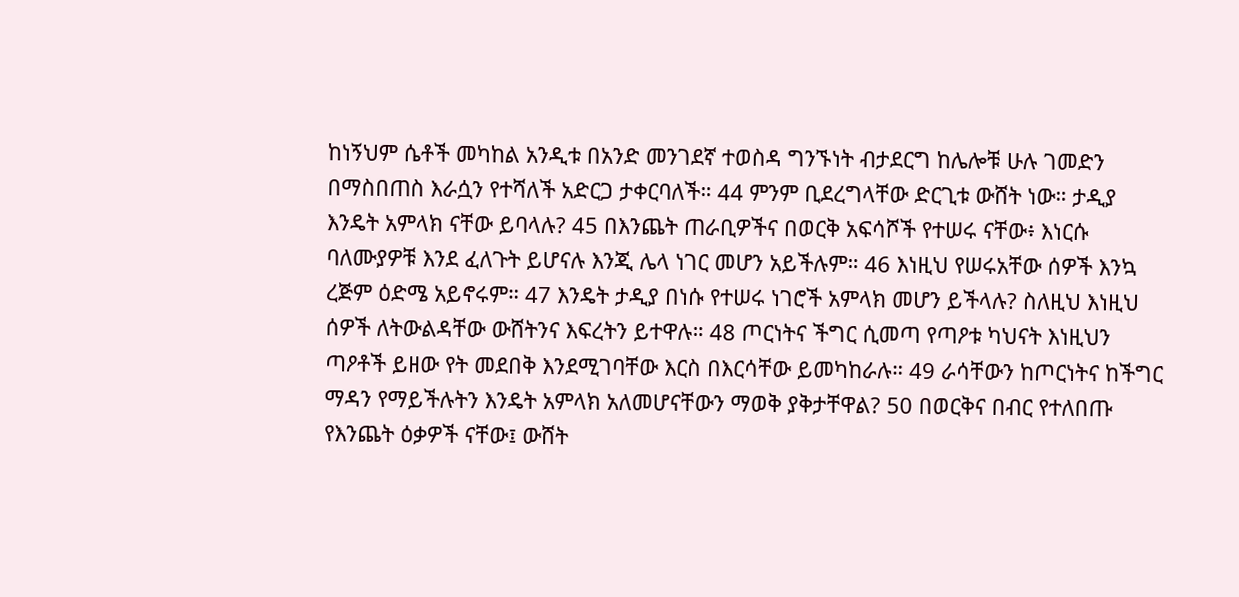ከነኝህም ሴቶች መካከል አንዲቱ በአንድ መንገደኛ ተወስዳ ግንኙነት ብታደርግ ከሌሎቹ ሁሉ ገመድን በማስበጠስ እራሷን የተሻለች አድርጋ ታቀርባለች። 44 ምንም ቢደረግላቸው ድርጊቱ ውሸት ነው። ታዲያ እንዴት አምላክ ናቸው ይባላሉ? 45 በእንጨት ጠራቢዎችና በወርቅ አፍሳሾች የተሠሩ ናቸው፥ እነርሱ ባለሙያዎቹ እንደ ፈለጉት ይሆናሉ እንጂ ሌላ ነገር መሆን አይችሉም። 46 እነዚህ የሠሩአቸው ሰዎች እንኳ ረጅም ዕድሜ አይኖሩም። 47 እንዴት ታዲያ በነሱ የተሠሩ ነገሮች አምላክ መሆን ይችላሉ? ስለዚህ እነዚህ ሰዎች ለትውልዳቸው ውሸትንና እፍረትን ይተዋሉ። 48 ጦርነትና ችግር ሲመጣ የጣዖቱ ካህናት እነዚህን ጣዖቶች ይዘው የት መደበቅ እንደሚገባቸው እርስ በእርሳቸው ይመካከራሉ። 49 ራሳቸውን ከጦርነትና ከችግር ማዳን የማይችሉትን እንዴት አምላክ አለመሆናቸውን ማወቅ ያቅታቸዋል? 50 በወርቅና በብር የተለበጡ የእንጨት ዕቃዎች ናቸው፤ ውሸት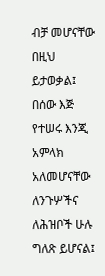ብቻ መሆናቸው በዚህ ይታወቃል፤ በሰው እጅ የተሠሩ እንጂ አምላክ አለመሆናቸው ለንጉሦችና ለሕዝቦች ሁሉ ግለጽ ይሆናል፤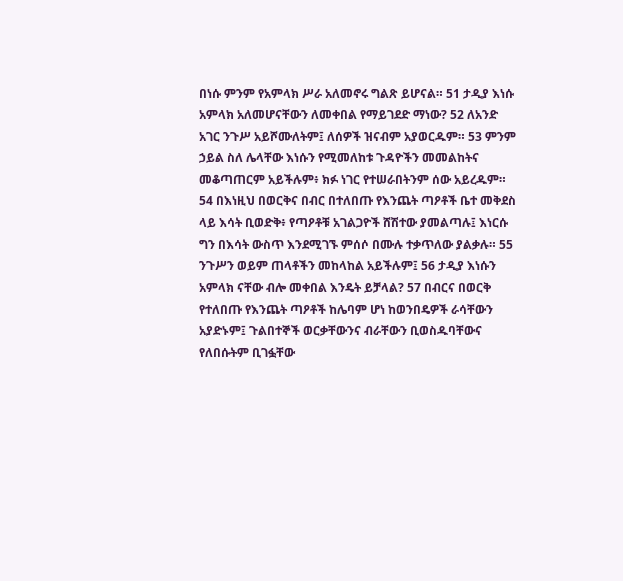በነሱ ምንም የአምላክ ሥራ አለመኖሩ ግልጽ ይሆናል። 51 ታዲያ እነሱ አምላክ አለመሆናቸውን ለመቀበል የማይገደድ ማነው? 52 ለአንድ አገር ንጉሥ አይሾሙለትም፤ ለሰዎች ዝናብም አያወርዱም። 53 ምንም ኃይል ስለ ሌላቸው እነሱን የሚመለከቱ ጉዳዮችን መመልከትና መቆጣጠርም አይችሉም፥ ክፉ ነገር የተሠራበትንም ሰው አይረዱም። 54 በእነዚህ በወርቅና በብር በተለበጡ የእንጨት ጣዖቶች ቤተ መቅደስ ላይ እሳት ቢወድቅ፥ የጣዖቶቹ አገልጋዮች ሸሽተው ያመልጣሉ፤ እነርሱ ግን በእሳት ውስጥ እንደሚገኙ ምሰሶ በሙሉ ተቃጥለው ያልቃሉ። 55 ንጉሥን ወይም ጠላቶችን መከላከል አይችሉም፤ 56 ታዲያ እነሱን አምላክ ናቸው ብሎ መቀበል እንዴት ይቻላል? 57 በብርና በወርቅ የተለበጡ የእንጨት ጣዖቶች ከሌባም ሆነ ከወንበዴዎች ራሳቸውን አያድኑም፤ ጉልበተኞች ወርቃቸውንና ብራቸውን ቢወስዱባቸውና የለበሱትም ቢገፏቸው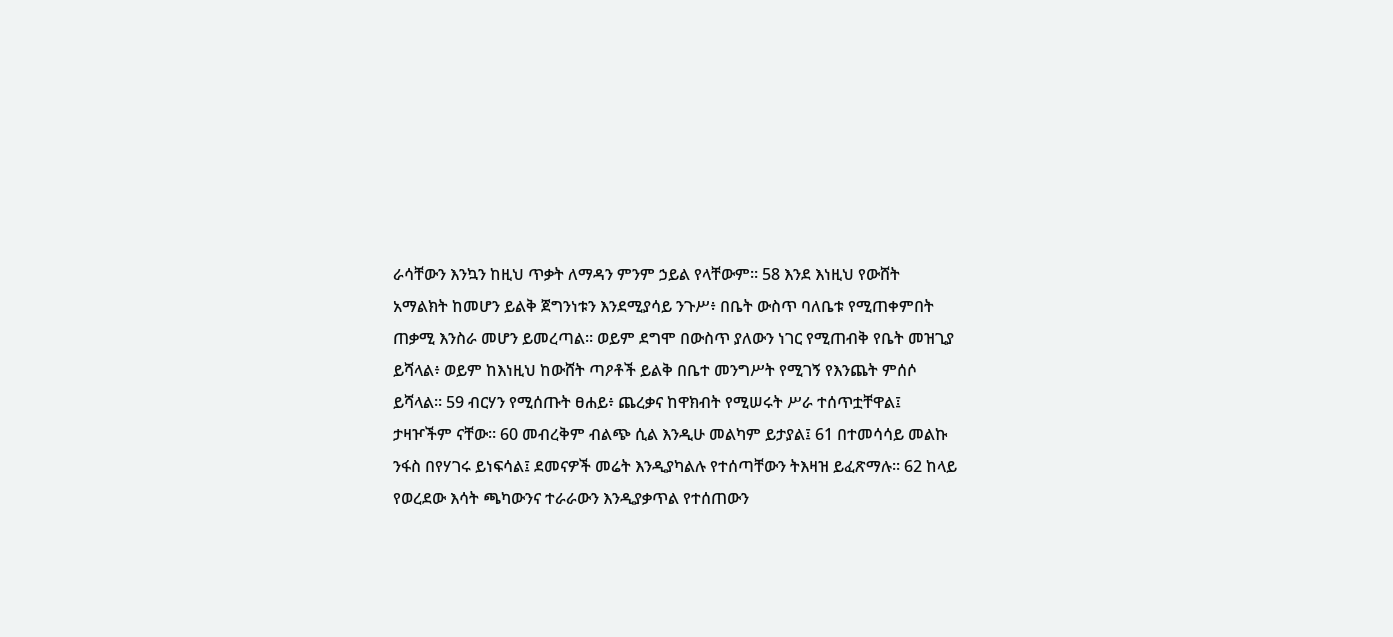ራሳቸውን እንኳን ከዚህ ጥቃት ለማዳን ምንም ኃይል የላቸውም። 58 እንደ እነዚህ የውሸት አማልክት ከመሆን ይልቅ ጀግንነቱን እንደሚያሳይ ንጉሥ፥ በቤት ውስጥ ባለቤቱ የሚጠቀምበት ጠቃሚ እንስራ መሆን ይመረጣል። ወይም ደግሞ በውስጥ ያለውን ነገር የሚጠብቅ የቤት መዝጊያ ይሻላል፥ ወይም ከእነዚህ ከውሸት ጣዖቶች ይልቅ በቤተ መንግሥት የሚገኝ የእንጨት ምሰሶ ይሻላል። 59 ብርሃን የሚሰጡት ፀሐይ፥ ጨረቃና ከዋክብት የሚሠሩት ሥራ ተሰጥቷቸዋል፤ ታዛዦችም ናቸው። 60 መብረቅም ብልጭ ሲል እንዲሁ መልካም ይታያል፤ 61 በተመሳሳይ መልኩ ንፋስ በየሃገሩ ይነፍሳል፤ ደመናዎች መሬት እንዲያካልሉ የተሰጣቸውን ትእዛዝ ይፈጽማሉ። 62 ከላይ የወረደው እሳት ጫካውንና ተራራውን እንዲያቃጥል የተሰጠውን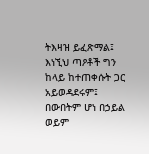ትእዛዝ ይፈጽማል፤ እነኚህ ጣዖቶች ግን ከላይ ከተጠቀሱት ጋር አይወዳደሩም፤ በውበትም ሆነ በኃይል ወይም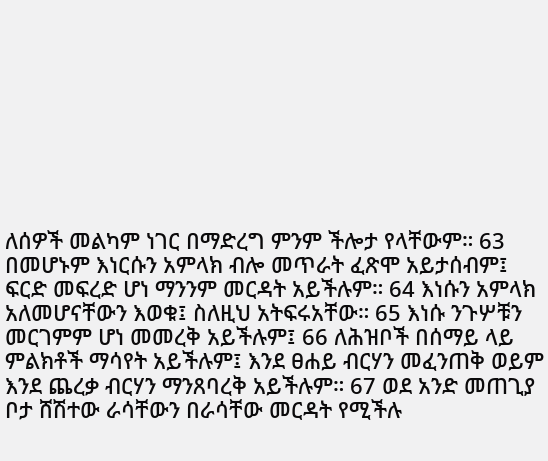ለሰዎች መልካም ነገር በማድረግ ምንም ችሎታ የላቸውም። 63 በመሆኑም እነርሱን አምላክ ብሎ መጥራት ፈጽሞ አይታሰብም፤ ፍርድ መፍረድ ሆነ ማንንም መርዳት አይችሉም። 64 እነሱን አምላክ አለመሆናቸውን እወቁ፤ ስለዚህ አትፍሩአቸው። 65 እነሱ ንጉሦቹን መርገምም ሆነ መመረቅ አይችሉም፤ 66 ለሕዝቦች በሰማይ ላይ ምልክቶች ማሳየት አይችሉም፤ እንደ ፀሐይ ብርሃን መፈንጠቅ ወይም እንደ ጨረቃ ብርሃን ማንጸባረቅ አይችሉም። 67 ወደ አንድ መጠጊያ ቦታ ሸሽተው ራሳቸውን በራሳቸው መርዳት የሚችሉ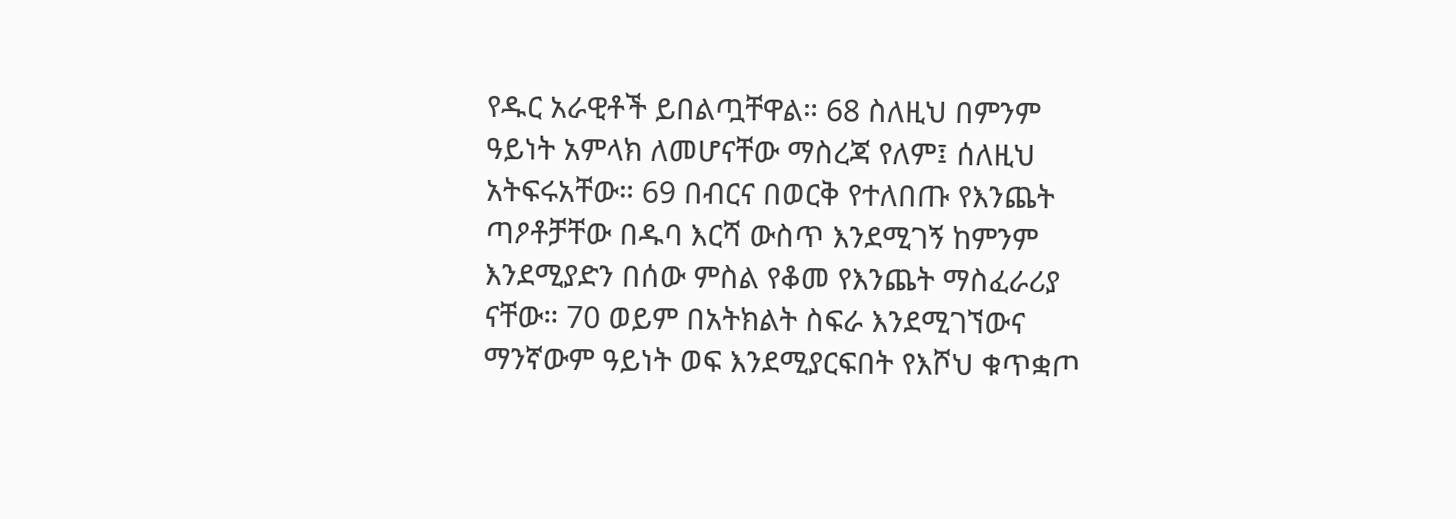የዱር አራዊቶች ይበልጧቸዋል። 68 ስለዚህ በምንም ዓይነት አምላክ ለመሆናቸው ማስረጃ የለም፤ ሰለዚህ አትፍሩአቸው። 69 በብርና በወርቅ የተለበጡ የእንጨት ጣዖቶቻቸው በዱባ እርሻ ውስጥ እንደሚገኝ ከምንም እንደሚያድን በሰው ምስል የቆመ የእንጨት ማስፈራሪያ ናቸው። 70 ወይም በአትክልት ስፍራ እንደሚገኘውና ማንኛውም ዓይነት ወፍ እንደሚያርፍበት የእሾህ ቁጥቋጦ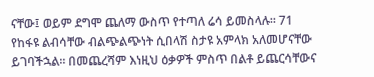ናቸው፤ ወይም ደግሞ ጨለማ ውስጥ የተጣለ ሬሳ ይመስላሉ። 71 የከፋዩ ልብሳቸው ብልጭልጭነት ሲበላሽ ስታዩ አምላክ አለመሆናቸው ይገባችኋል። በመጨረሻም እነዚህ ዕቃዎች ምስጥ በልቶ ይጨርሳቸውና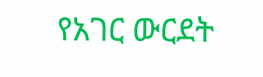የአገር ውርደት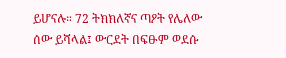ይሆናሉ። 72 ትክክለኛና ጣዖት የሌለው ሰው ይሻላል፤ ውርደት በፍፁም ወደሱ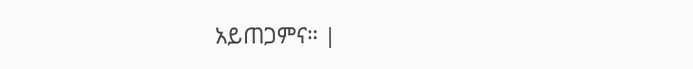አይጠጋምና። |